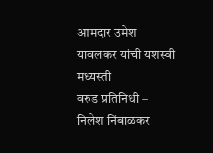आमदार उमेश यावलकर यांची यशस्वी मध्यस्ती
वरुड प्रतिनिधी – निलेश निंबाळकर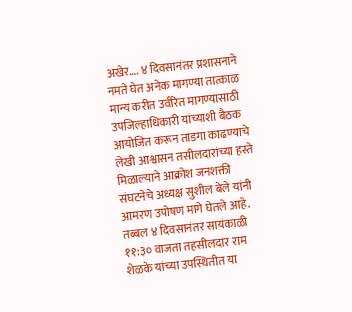अखेर…. ४ दिवसानंतर प्रशासनाने नमते घेत अनेक मागण्या तात्काळ मान्य करीत उर्वरित मागण्यासाठी उपजिल्हाधिकारी यांच्याशी बैठक आयोजित करून ताडगा काढण्याचे लेखी आश्वासन तसीलदारांच्या हस्ते मिळाल्याने आक्रोश जनशक्ती संघटनेचे अध्यक्ष सुशील बेले यांनी आमरण उपोषण मागे घेतले आहे. तब्बल ४ दिवसानंतर सायंकाळी ११:३० वाजता तहसीलदार राम शेळके यांच्या उपस्थितीत या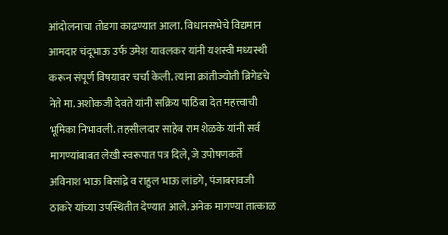आंदोलनाचा तोडगा काढण्यात आला. विधानसभेचे विद्यमान आमदार चंदूभाऊ उर्फ उमेश यावलकर यांनी यशस्वी मध्यस्थी करून संपूर्ण विषयावर चर्चा केली. त्यांना क्रांतीज्योती ब्रिगेडचे नेते मा. अशोकजी देवते यांनी सक्रिय पाठिंबा देत महत्त्वाची भूमिका निभावली. तहसीलदार साहेब राम शेळके यांनी सर्व मागण्यांबाबत लेखी स्वरूपात पत्र दिले, जे उपोषणकर्ते अविनाश भाऊ बिसांद्रे व राहुल भाऊ लांडगे, पंजाबरावजी ठाकरे यांच्या उपस्थितीत देण्यात आले. अनेक मागण्या तात्काळ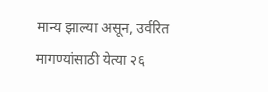मान्य झाल्या असून, उर्वरित मागण्यांसाठी येत्या २६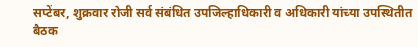सप्टेंबर, शुक्रवार रोजी सर्व संबंधित उपजिल्हाधिकारी व अधिकारी यांच्या उपस्थितीत बैठक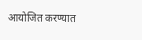आयोजित करण्यात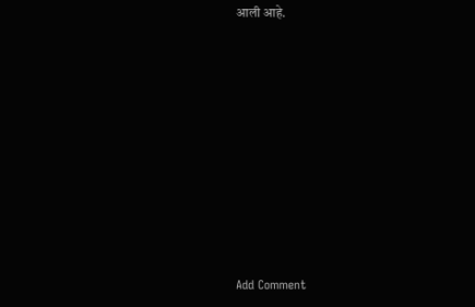आली आहे.














Add Comment